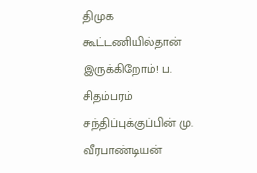திமுக கூட்டணியில்தான் இருக்கிறோம்! ப. சிதம்பரம் சந்திப்புக்குப்பின் மு. வீரபாண்டியன்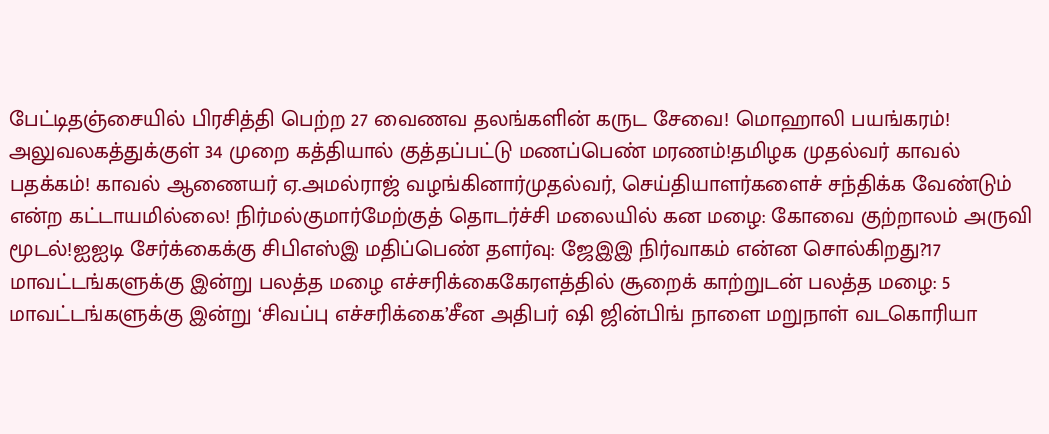பேட்டிதஞ்சையில் பிரசித்தி பெற்ற 27 வைணவ தலங்களின் கருட சேவை! மொஹாலி பயங்கரம்! அலுவலகத்துக்குள் 34 முறை கத்தியால் குத்தப்பட்டு மணப்பெண் மரணம்!தமிழக முதல்வர் காவல் பதக்கம்! காவல் ஆணையர் ஏ.அமல்ராஜ் வழங்கினார்முதல்வர், செய்தியாளர்களைச் சந்திக்க வேண்டும் என்ற கட்டாயமில்லை! நிர்மல்குமார்மேற்குத் தொடர்ச்சி மலையில் கன மழை: கோவை குற்றாலம் அருவி மூடல்!ஐஐடி சேர்க்கைக்கு சிபிஎஸ்இ மதிப்பெண் தளர்வு: ஜேஇஇ நிர்வாகம் என்ன சொல்கிறது?17 மாவட்டங்களுக்கு இன்று பலத்த மழை எச்சரிக்கைகேரளத்தில் சூறைக் காற்றுடன் பலத்த மழை: 5 மாவட்டங்களுக்கு இன்று ‘சிவப்பு எச்சரிக்கை’சீன அதிபர் ஷி ஜின்பிங் நாளை மறுநாள் வடகொரியா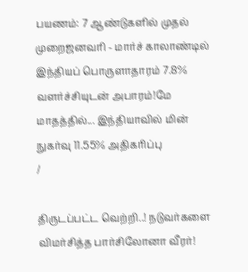பயணம்: 7 ஆண்டுகளில் முதல் முறைஜனவரி - மார்ச் காலாண்டில் இந்தியப் பொருளாதாரம் 7.8% வளர்ச்சியுடன் அபாரம்!மே மாதத்தில்... இந்தியாவில் மின் நுகர்வு 11.55% அதிகரிப்பு
/

திருடப்பட்ட வெற்றி..! நடுவர்களை விமர்சித்த பார்சிலோனா வீரர்!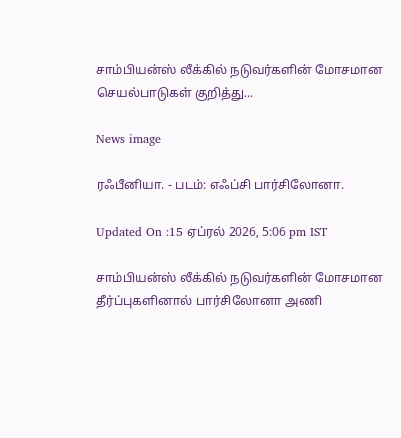சாம்பியன்ஸ் லீக்கில் நடுவர்களின் மோசமான செயல்பாடுகள் குறித்து...

News image

ரஃபீனியா. - படம்: எஃப்சி பார்சிலோனா.

Updated On :15 ஏப்ரல் 2026, 5:06 pm IST

சாம்பியன்ஸ் லீக்கில் நடுவர்களின் மோசமான தீர்ப்புகளினால் பார்சிலோனா அணி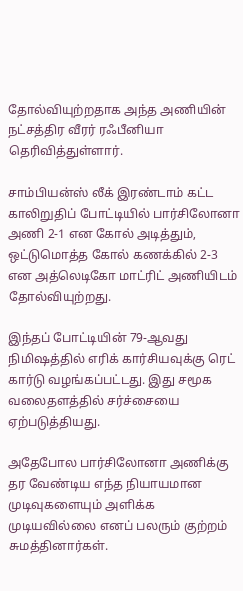தோல்வியுற்றதாக அந்த அணியின் நட்சத்திர வீரர் ரஃபீனியா தெரிவித்துள்ளார்.

சாம்பியன்ஸ் லீக் இரண்டாம் கட்ட காலிறுதிப் போட்டியில் பார்சிலோனா அணி 2-1 என கோல் அடித்தும், ஒட்டுமொத்த கோல் கணக்கில் 2-3 என அத்லெடிகோ மாட்ரிட் அணியிடம் தோல்வியுற்றது.

இந்தப் போட்டியின் 79-ஆவது நிமிஷத்தில் எரிக் கார்சியவுக்கு ரெட் கார்டு வழங்கப்பட்டது. இது சமூக வலைதளத்தில் சர்ச்சையை ஏற்படுத்தியது.

அதேபோல பார்சிலோனா அணிக்கு தர வேண்டிய எந்த நியாயமான முடிவுகளையும் அளிக்க முடியவில்லை எனப் பலரும் குற்றம் சுமத்தினார்கள்.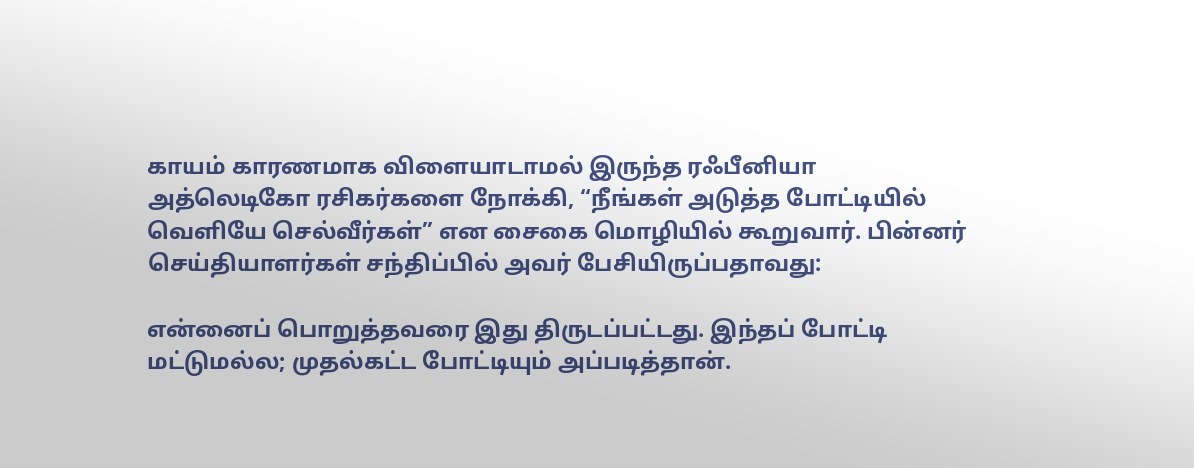காயம் காரணமாக விளையாடாமல் இருந்த ரஃபீனியா அத்லெடிகோ ரசிகர்களை நோக்கி, “நீங்கள் அடுத்த போட்டியில் வெளியே செல்வீர்கள்” என சைகை மொழியில் கூறுவார். பின்னர் செய்தியாளர்கள் சந்திப்பில் அவர் பேசியிருப்பதாவது:

என்னைப் பொறுத்தவரை இது திருடப்பட்டது. இந்தப் போட்டி மட்டுமல்ல; முதல்கட்ட போட்டியும் அப்படித்தான்.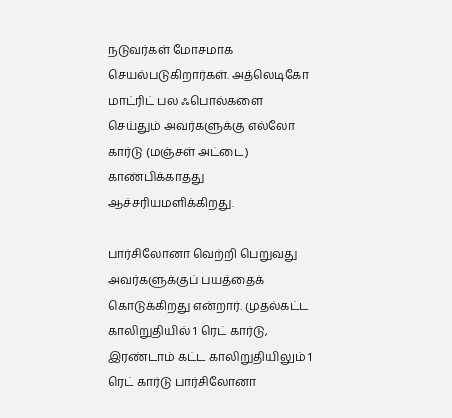நடுவர்கள் மோசமாக செயல்படுகிறார்கள். அத்லெடிகோ மாட்ரிட் பல ஃபொல்களை செய்தும் அவர்களுக்கு எல்லோ கார்டு (மஞ்சள் அட்டை) காண்பிக்காதது ஆச்சரியமளிக்கிறது.

பார்சிலோனா வெற்றி பெறுவது அவர்களுக்குப் பயத்தைக் கொடுக்கிறது என்றார். முதல்கட்ட காலிறுதியில் 1 ரெட் கார்டு, இரண்டாம் கட்ட காலிறுதியிலும் 1 ரெட் கார்டு பார்சிலோனா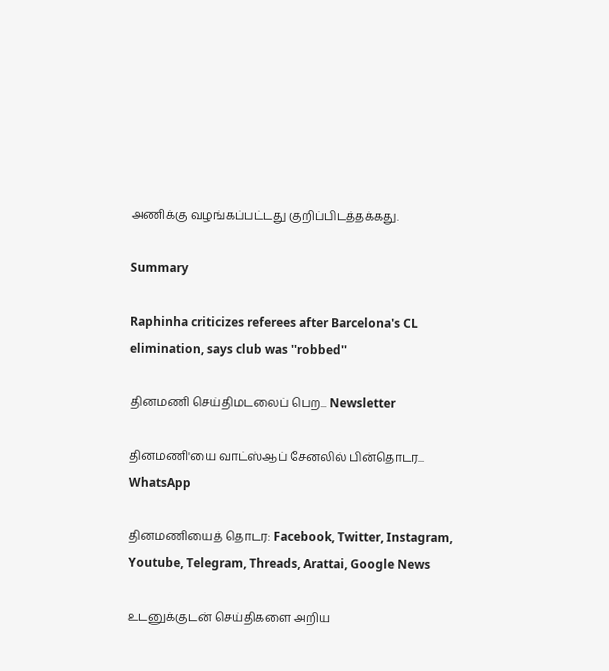அணிக்கு வழங்கப்பட்டது குறிப்பிடத்தக்கது.

Summary

Raphinha criticizes referees after Barcelona's CL elimination, says club was ''robbed''

தினமணி செய்திமடலைப் பெற... Newsletter

தினமணி'யை வாட்ஸ்ஆப் சேனலில் பின்தொடர... WhatsApp

தினமணியைத் தொடர: Facebook, Twitter, Instagram, Youtube, Telegram, Threads, Arattai, Google News

உடனுக்குடன் செய்திகளை அறிய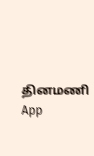தினமணி App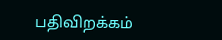பதிவிறக்கம்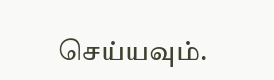செய்யவும்.